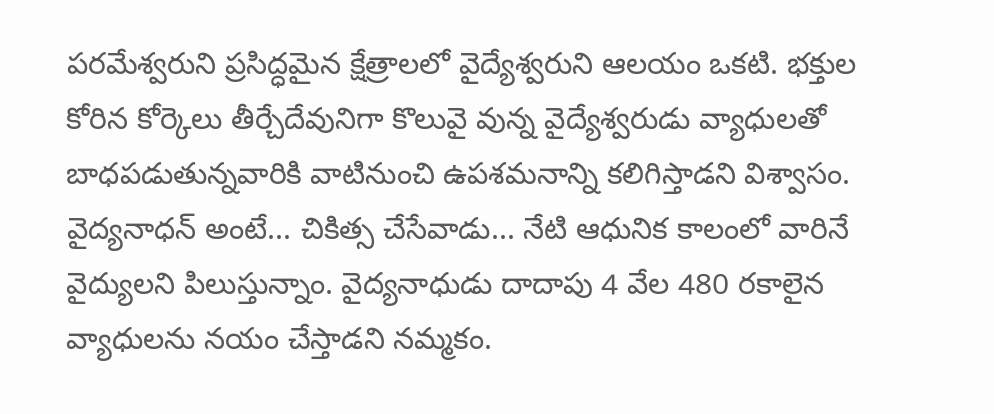పరమేశ్వరుని ప్రసిద్ధమైన క్షేత్రాలలో వైద్యేశ్వరుని ఆలయం ఒకటి. భక్తుల కోరిన కోర్కెలు తీర్చేదేవునిగా కొలువై వున్న వైద్యేశ్వరుడు వ్యాధులతో బాధపడుతున్నవారికి వాటినుంచి ఉపశమనాన్ని కలిగిస్తాడని విశ్వాసం. వైద్యనాధన్ అంటే... చికిత్స చేసేవాడు... నేటి ఆధునిక కాలంలో వారినే వైద్యులని పిలుస్తున్నాం. వైద్యనాధుడు దాదాపు 4 వేల 480 రకాలైన వ్యాధులను నయం చేస్తాడని నమ్మకం.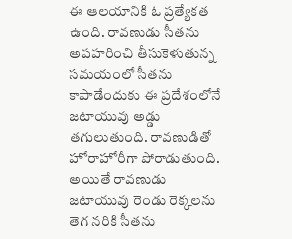ఈ ఆలయానికి ఓ ప్రత్యేకత ఉంది. రావణుడు సీతను అపహరించి తీసుకెళుతున్న సమయంలో సీతను కాపాడేందుకు ఈ ప్రదేశంలోనే జటాయువు అడ్డు తగులుతుంది. రావణుడితో హోరాహోరీగా పోరాడుతుంది. అయితే రావణుడు జటాయువు రెండు రెక్కలను తెగ నరికి సీతను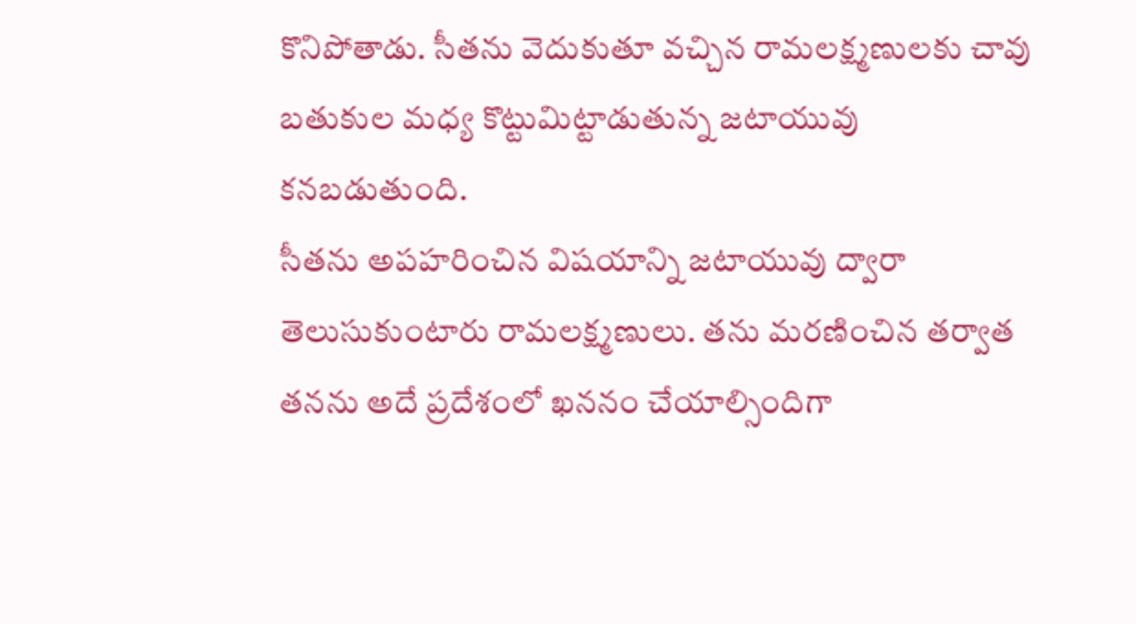కొనిపోతాడు. సీతను వెదుకుతూ వచ్చిన రామలక్ష్మణులకు చావు బతుకుల మధ్య కొట్టుమిట్టాడుతున్న జటాయువు కనబడుతుంది.
సీతను అపహరించిన విషయాన్ని జటాయువు ద్వారా తెలుసుకుంటారు రామలక్ష్మణులు. తను మరణించిన తర్వాత తనను అదే ప్రదేశంలో ఖననం చేయాల్సిందిగా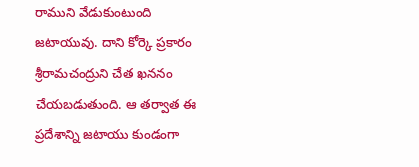రాముని వేడుకుంటుంది జటాయువు. దాని కోర్కె ప్రకారం శ్రీరామచంద్రుని చేత ఖననం చేయబడుతుంది. ఆ తర్వాత ఈ ప్రదేశాన్ని జటాయు కుండంగా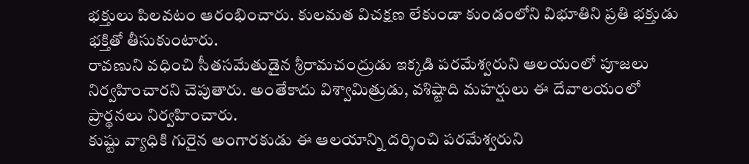భక్తులు పిలవటం ఆరంభించారు. కులమత విచక్షణ లేకుండా కుండంలోని విభూతిని ప్రతి భక్తుడు భక్తితో తీసుకుంటారు.
రావణుని వధించి సీతసమేతుడైన శ్రీరామచంద్రుడు ఇక్కడి పరమేశ్వరుని ఆలయంలో పూజలు నిర్వహించారని చెపుతారు. అంతేకాదు విశ్వామిత్రుడు, వశిష్టాది మహర్షులు ఈ దేవాలయంలో ప్రార్థనలు నిర్వహించారు.
కుష్టు వ్యాధికి గురైన అంగారకుడు ఈ ఆలయాన్ని దర్శించి పరమేశ్వరుని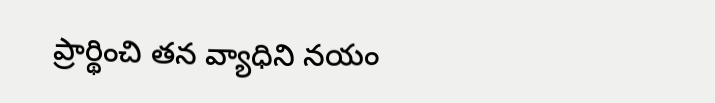ప్రార్థించి తన వ్యాధిని నయం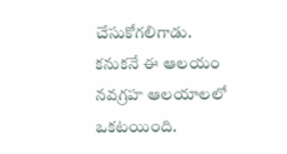చేసుకోగలిగాడు. కనుకనే ఈ ఆలయం నవగ్రహ ఆలయాలలో ఒకటయింది.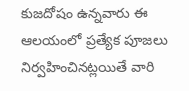కుజదోషం ఉన్నవారు ఈ ఆలయంలో ప్రత్యేక పూజలు నిర్వహించినట్లయితే వారి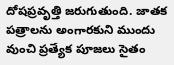దోషప్రవృత్తి జరుగుతుంది. జాతక పత్రాలను అంగారకుని ముందు వుంచి ప్రత్యేక పూజలు సైతం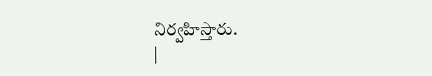నిర్వహిస్తారు.
|